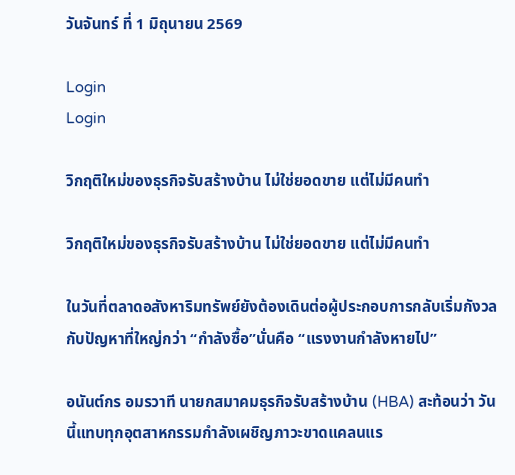วันจันทร์ ที่ 1 มิถุนายน 2569

Login
Login

วิกฤติใหม่ของธุรกิจรับสร้างบ้าน ไม่ใช่ยอดขาย แต่ไม่มีคนทำ

วิกฤติใหม่ของธุรกิจรับสร้างบ้าน ไม่ใช่ยอดขาย แต่ไม่มีคนทำ

ในวันที่ตลาดอสังหาริมทรัพย์ยังต้องเดินต่อผู้ประกอบการกลับเริ่มกังวลกับปัญหาที่ใหญ่กว่า “กำลังซื้อ”นั่นคือ “แรงงานกำลังหายไป”

อนันต์กร อมรวาที นายกสมาคมธุรกิจรับสร้างบ้าน (HBA) สะท้อนว่า วันนี้แทบทุกอุตสาหกรรมกำลังเผชิญภาวะขาดแคลนแร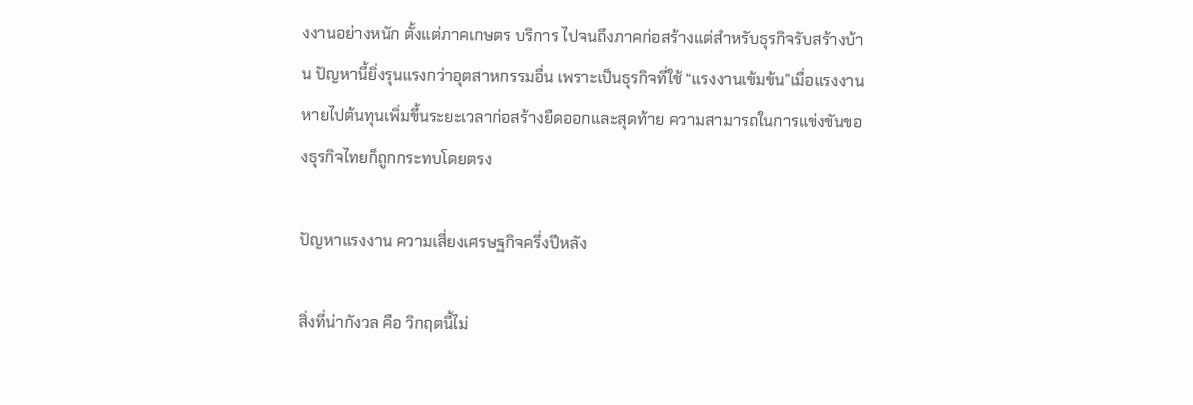งงานอย่างหนัก ตั้งแต่ภาคเกษตร บริการ ไปจนถึงภาคก่อสร้างแต่สำหรับธุรกิจรับสร้างบ้าน ปัญหานี้ยิ่งรุนแรงกว่าอุตสาหกรรมอื่น เพราะเป็นธุรกิจที่ใช้ “แรงงานเข้มข้น”เมื่อแรงงานหายไปต้นทุนเพิ่มขึ้นระยะเวลาก่อสร้างยืดออกและสุดท้าย ความสามารถในการแข่งขันของธุรกิจไทยก็ถูกกระทบโดยตรง

ปัญหาแรงงาน ความเสี่ยงเศรษฐกิจครึ่งปีหลัง

สิ่งที่น่ากังวล คือ วิกฤตนี้ไม่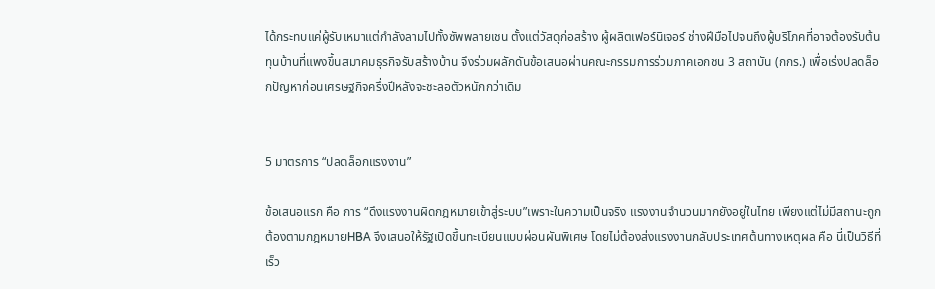ได้กระทบแค่ผู้รับเหมาแต่กำลังลามไปทั้งซัพพลายเชน ตั้งแต่วัสดุก่อสร้าง ผู้ผลิตเฟอร์นิเจอร์ ช่างฝีมือไปจนถึงผู้บริโภคที่อาจต้องรับต้นทุนบ้านที่แพงขึ้นสมาคมธุรกิจรับสร้างบ้าน จึงร่วมผลักดันข้อเสนอผ่านคณะกรรมการร่วมภาคเอกชน 3 สถาบัน (กกร.) เพื่อเร่งปลดล็อกปัญหาก่อนเศรษฐกิจครึ่งปีหลังจะชะลอตัวหนักกว่าเดิม


5 มาตรการ “ปลดล็อกแรงงาน”

ข้อเสนอแรก คือ การ “ดึงแรงงานผิดกฎหมายเข้าสู่ระบบ”เพราะในความเป็นจริง แรงงานจำนวนมากยังอยู่ในไทย เพียงแต่ไม่มีสถานะถูกต้องตามกฎหมายHBA จึงเสนอให้รัฐเปิดขึ้นทะเบียนแบบผ่อนผันพิเศษ โดยไม่ต้องส่งแรงงานกลับประเทศต้นทางเหตุผล คือ นี่เป็นวิธีที่เร็ว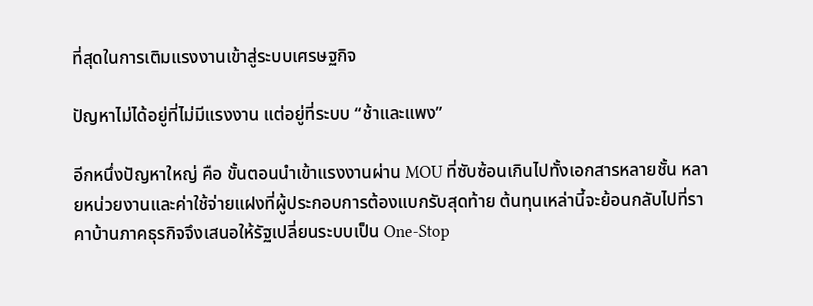ที่สุดในการเติมแรงงานเข้าสู่ระบบเศรษฐกิจ

ปัญหาไม่ได้อยู่ที่ไม่มีแรงงาน แต่อยู่ที่ระบบ “ช้าและแพง”

อีกหนึ่งปัญหาใหญ่ คือ ขั้นตอนนำเข้าแรงงานผ่าน MOU ที่ซับซ้อนเกินไปทั้งเอกสารหลายชั้น หลายหน่วยงานและค่าใช้จ่ายแฝงที่ผู้ประกอบการต้องแบกรับสุดท้าย ต้นทุนเหล่านี้จะย้อนกลับไปที่ราคาบ้านภาคธุรกิจจึงเสนอให้รัฐเปลี่ยนระบบเป็น One-Stop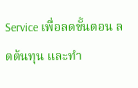Service เพื่อลดขั้นตอน ลดต้นทุน และทำ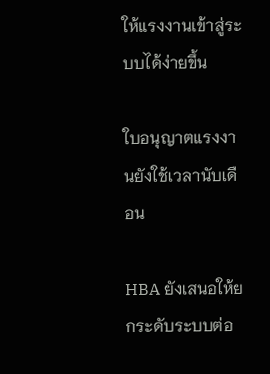ให้แรงงานเข้าสู่ระบบได้ง่ายขึ้น

ใบอนุญาตแรงงานยังใช้เวลานับเดือน

HBA ยังเสนอให้ยกระดับระบบต่อ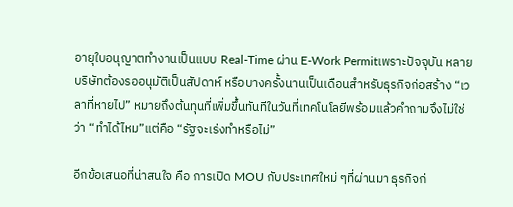อายุใบอนุญาตทำงานเป็นแบบ Real-Time ผ่าน E-Work Permitเพราะปัจจุบัน หลายบริษัทต้องรออนุมัติเป็นสัปดาห์ หรือบางครั้งนานเป็นเดือนสำหรับธุรกิจก่อสร้าง “เวลาที่หายไป” หมายถึงต้นทุนที่เพิ่มขึ้นทันทีในวันที่เทคโนโลยีพร้อมแล้วคำถามจึงไม่ใช่ว่า “ทำได้ไหม”แต่คือ “รัฐจะเร่งทำหรือไม่”

อีกข้อเสนอที่น่าสนใจ คือ การเปิด MOU กับประเทศใหม่ ๆที่ผ่านมา ธุรกิจก่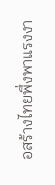อสร้างไทยพึ่งพาแรงงา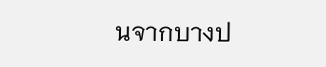นจากบางป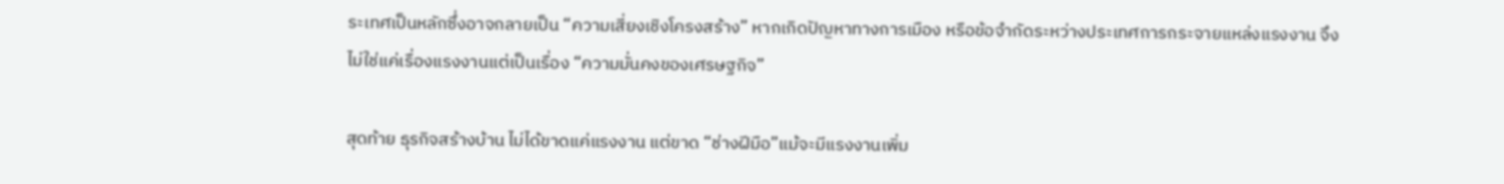ระเทศเป็นหลักซึ่งอาจกลายเป็น “ความเสี่ยงเชิงโครงสร้าง” หากเกิดปัญหาทางการเมือง หรือข้อจำกัดระหว่างประเทศการกระจายแหล่งแรงงาน จึงไม่ใช่แค่เรื่องแรงงานแต่เป็นเรื่อง “ความมั่นคงของเศรษฐกิจ”

สุดท้าย ธุรกิจสร้างบ้าน ไม่ได้ขาดแค่แรงงาน แต่ขาด “ช่างฝีมือ”แม้จะมีแรงงานเพิ่ม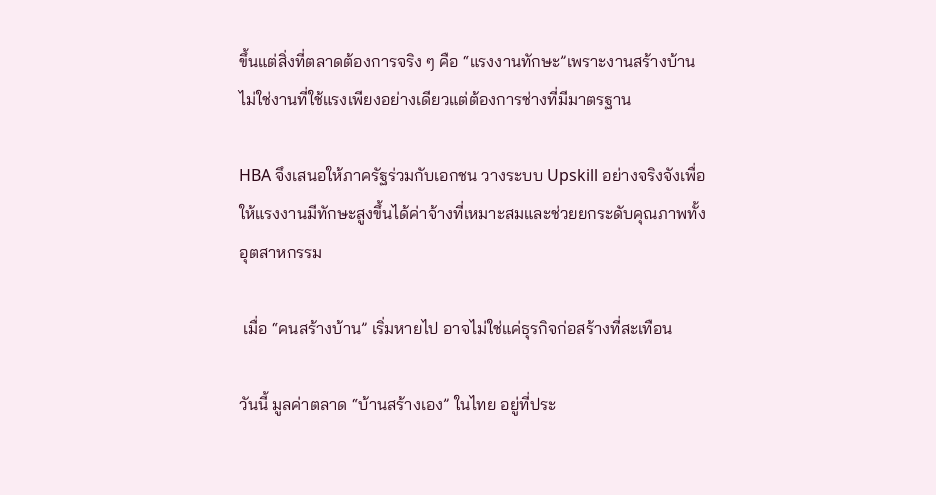ขึ้นแต่สิ่งที่ตลาดต้องการจริง ๆ คือ “แรงงานทักษะ”เพราะงานสร้างบ้าน ไม่ใช่งานที่ใช้แรงเพียงอย่างเดียวแต่ต้องการช่างที่มีมาตรฐาน

HBA จึงเสนอให้ภาครัฐร่วมกับเอกชน วางระบบ Upskill อย่างจริงจังเพื่อให้แรงงานมีทักษะสูงขึ้นได้ค่าจ้างที่เหมาะสมและช่วยยกระดับคุณภาพทั้งอุตสาหกรรม

 เมื่อ “คนสร้างบ้าน” เริ่มหายไป อาจไม่ใช่แค่ธุรกิจก่อสร้างที่สะเทือน

วันนี้ มูลค่าตลาด “บ้านสร้างเอง” ในไทย อยู่ที่ประ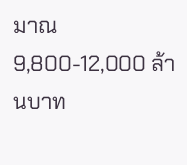มาณ 9,800-12,000 ล้านบาท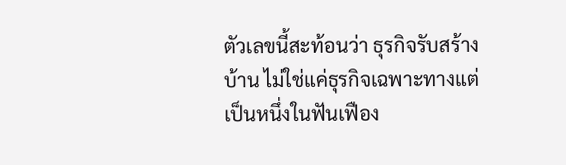ตัวเลขนี้สะท้อนว่า ธุรกิจรับสร้างบ้าน ไม่ใช่แค่ธุรกิจเฉพาะทางแต่เป็นหนึ่งในฟันเฟือง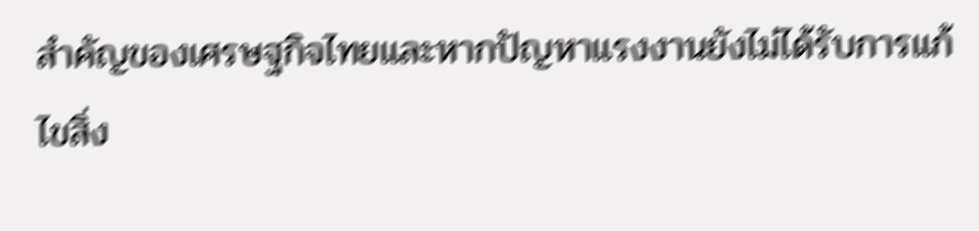สำคัญของเศรษฐกิจไทยและหากปัญหาแรงงานยังไม่ได้รับการแก้ไขสิ่ง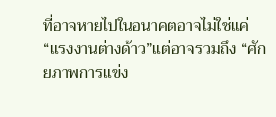ที่อาจหายไปในอนาคตอาจไม่ใช่แค่ “แรงงานต่างด้าว”แต่อาจรวมถึง “ศักยภาพการแข่ง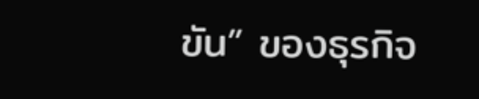ขัน” ของธุรกิจ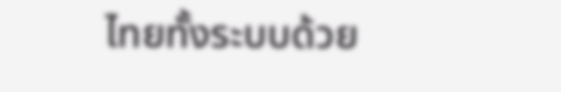ไทยทั้งระบบด้วย